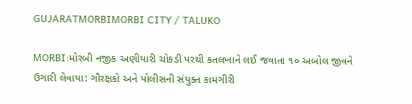GUJARATMORBIMORBI CITY / TALUKO

MORBI:મોરબી નજીક અણીયારી ચોકડી પરથી કતલખાને લઈ જવાતા ૧૦ અબોલ જીવને ઉગારી લેવાયા: ગૌરક્ષકો અને પોલીસની સંયુક્ત કામગીરી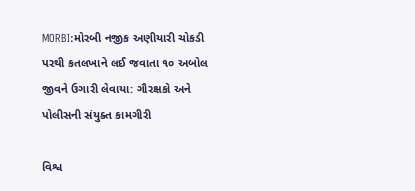MORBI:મોરબી નજીક અણીયારી ચોકડી પરથી કતલખાને લઈ જવાતા ૧૦ અબોલ જીવને ઉગારી લેવાયા: ગૌરક્ષકો અને પોલીસની સંયુક્ત કામગીરી

વિશ્વ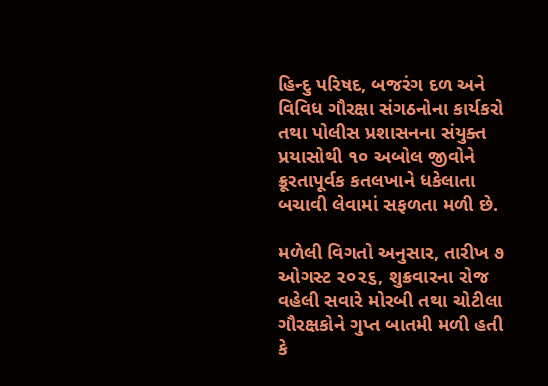હિન્દુ પરિષદ, બજરંગ દળ અને વિવિધ ગૌરક્ષા સંગઠનોના કાર્યકરો તથા પોલીસ પ્રશાસનના સંયુક્ત પ્રયાસોથી ૧૦ અબોલ જીવોને ક્રૂરતાપૂર્વક કતલખાને ધકેલાતા બચાવી લેવામાં સફળતા મળી છે.

મળેલી વિગતો અનુસાર, તારીખ ૭ ઓગસ્ટ ૨૦૨૬, શુક્રવારના રોજ વહેલી સવારે મોરબી તથા ચોટીલા ગૌરક્ષકોને ગુપ્ત બાતમી મળી હતી કે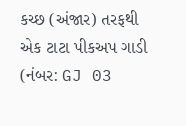કચ્છ (અંજાર) તરફથી એક ટાટા પીકઅપ ગાડી (નંબર: GJ 03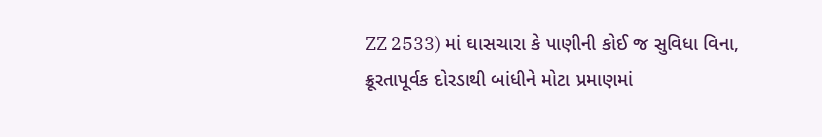ZZ 2533) માં ઘાસચારા કે પાણીની કોઈ જ સુવિધા વિના, ક્રૂરતાપૂર્વક દોરડાથી બાંધીને મોટા પ્રમાણમાં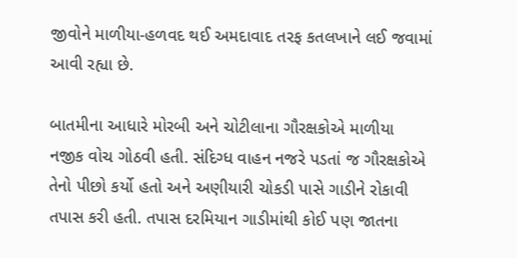જીવોને માળીયા-હળવદ થઈ અમદાવાદ તરફ કતલખાને લઈ જવામાં આવી રહ્યા છે.

બાતમીના આધારે મોરબી અને ચોટીલાના ગૌરક્ષકોએ માળીયા નજીક વોચ ગોઠવી હતી. સંદિગ્ધ વાહન નજરે પડતાં જ ગૌરક્ષકોએ તેનો પીછો કર્યો હતો અને અણીયારી ચોકડી પાસે ગાડીને રોકાવી તપાસ કરી હતી. તપાસ દરમિયાન ગાડીમાંથી કોઈ પણ જાતના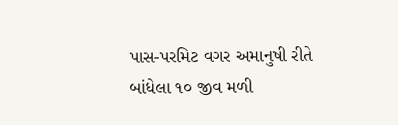પાસ-પરમિટ વગર અમાનુષી રીતે બાંધેલા ૧૦ જીવ મળી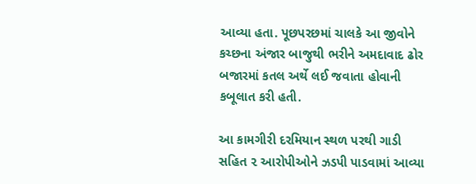આવ્યા હતા. પૂછપરછમાં ચાલકે આ જીવોને કચ્છના અંજાર બાજુથી ભરીને અમદાવાદ ઢોર બજારમાં કતલ અર્થે લઈ જવાતા હોવાની કબૂલાત કરી હતી.

આ કામગીરી દરમિયાન સ્થળ પરથી ગાડી સહિત ૨ આરોપીઓને ઝડપી પાડવામાં આવ્યા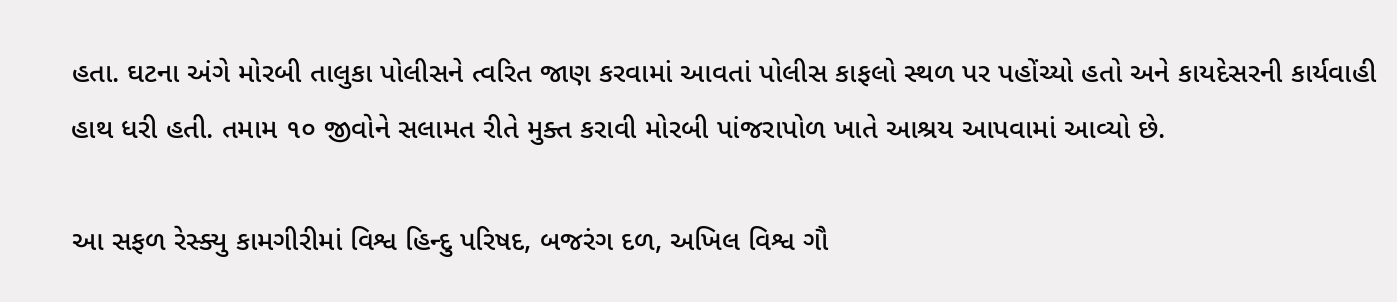હતા. ઘટના અંગે મોરબી તાલુકા પોલીસને ત્વરિત જાણ કરવામાં આવતાં પોલીસ કાફલો સ્થળ પર પહોંચ્યો હતો અને કાયદેસરની કાર્યવાહી હાથ ધરી હતી. તમામ ૧૦ જીવોને સલામત રીતે મુક્ત કરાવી મોરબી પાંજરાપોળ ખાતે આશ્રય આપવામાં આવ્યો છે.

આ સફળ રેસ્ક્યુ કામગીરીમાં વિશ્વ હિન્દુ પરિષદ, બજરંગ દળ, અખિલ વિશ્વ ગૌ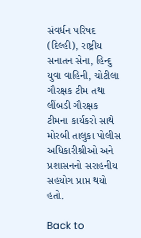સંવર્ધન પરિષદ (દિલ્હી), રાષ્ટ્રીય સનાતન સેના, હિન્દુ યુવા વાહિની, ચોટીલા ગૌરક્ષક ટીમ તથા લીંબડી ગૌરક્ષક ટીમના કાર્યકરો સાથે મોરબી તાલુકા પોલીસ અધિકારીશ્રીઓ અને પ્રશાસનનો સરાહનીય સહયોગ પ્રાપ્ત થયો હતો.

Back to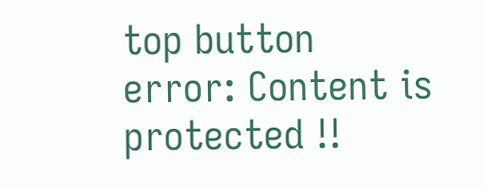top button
error: Content is protected !!